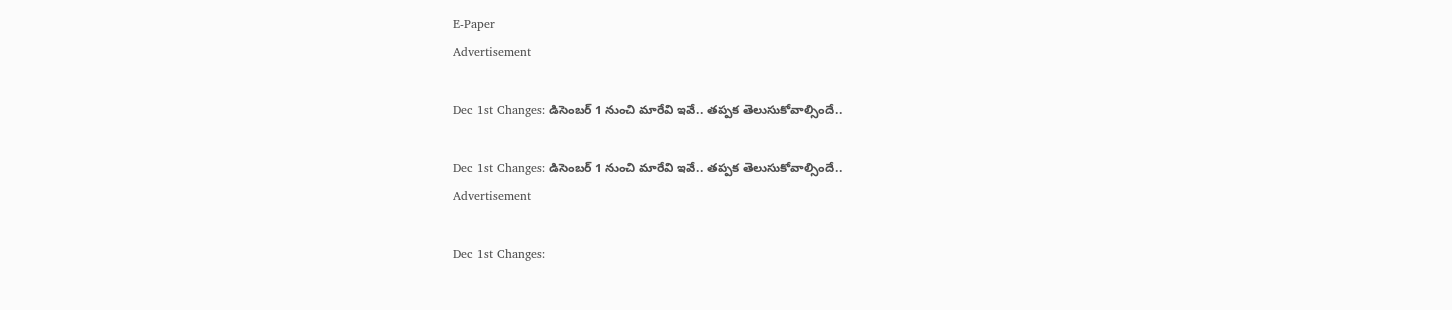E-Paper
Advertisement

Dec 1st Changes: డిసెంబర్ 1 నుంచి మారేవి ఇవే.. తప్పక తెలుసుకోవాల్సిందే..

Dec 1st Changes: డిసెంబర్ 1 నుంచి మారేవి ఇవే.. తప్పక తెలుసుకోవాల్సిందే..
Advertisement

Dec 1st Changes: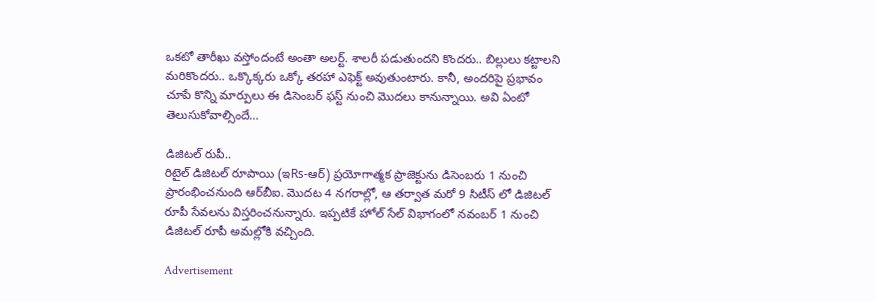ఒకటో తారీఖు వస్తోందంటే అంతా అలర్ట్. శాలరీ పడుతుందని కొందరు.. బిల్లులు కట్టాలని మరికొందరు.. ఒక్కొక్కరు ఒక్కో తరహా ఎఫెక్ట్ అవుతుంటారు. కానీ, అందరిపై ప్రభావం చూపే కొన్ని మార్పులు ఈ డిసెంబర్ ఫస్ట్ నుంచి మొదలు కానున్నాయి. అవి ఏంటో తెలుసుకోవాల్సిందే…

డిజిటల్‌ రుపీ..
రిటైల్‌ డిజిటల్‌ రూపాయి (ఇRs-ఆర్‌) ప్రయోగాత్మక ప్రాజెక్టును డిసెంబరు 1 నుంచి ప్రారంభించనుంది ఆర్‌బీఐ. మొదట 4 నగరాల్లో, ఆ తర్వాత మరో 9 సిటీస్ లో డిజిటల్ రూపీ సేవలను విస్తరించనున్నారు. ఇప్పటికే హోల్ సేల్ విభాగంలో నవంబర్ 1 నుంచి డిజిటల్ రూపీ అమల్లోకి వచ్చింది.

Advertisement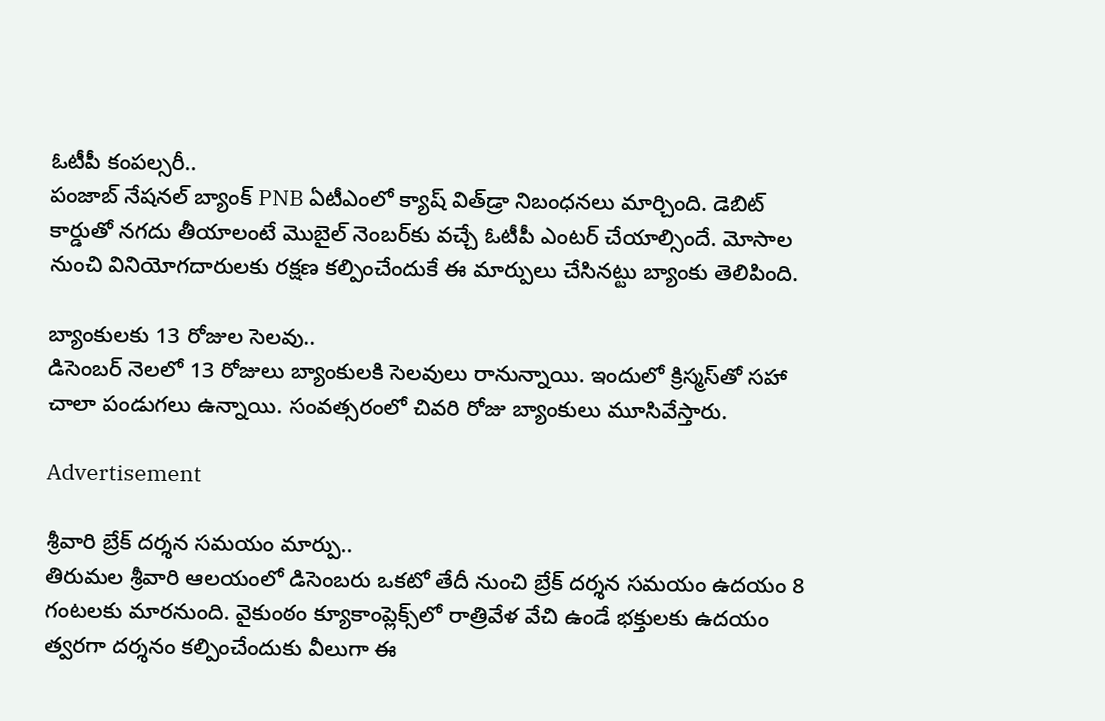ఓటీపీ కంపల్సరీ..
పంజాబ్‌ నేషనల్‌ బ్యాంక్‌ PNB ఏటీఎంలో క్యాష్‌ విత్‌డ్రా నిబంధనలు మార్చింది. డెబిట్‌ కార్డుతో నగదు తీయాలంటే మొబైల్‌ నెంబర్‌కు వచ్చే ఓటీపీ ఎంటర్‌ చేయాల్సిందే. మోసాల నుంచి వినియోగదారులకు రక్షణ కల్పించేందుకే ఈ మార్పులు చేసినట్టు బ్యాంకు తెలిపింది.

బ్యాంకులకు 13 రోజుల సెలవు..
డిసెంబర్ నెలలో 13 రోజులు బ్యాంకులకి సెలవులు రానున్నాయి. ఇందులో క్రిస్మస్‌తో సహా చాలా పండుగలు ఉన్నాయి. సంవత్సరంలో చివరి రోజు బ్యాంకులు మూసివేస్తారు.

Advertisement

శ్రీవారి బ్రేక్‌ దర్శన సమయం మార్పు..
తిరుమల శ్రీవారి ఆలయంలో డిసెంబరు ఒకటో తేదీ నుంచి బ్రేక్‌ దర్శన సమయం ఉదయం 8 గంటలకు మారనుంది. వైకుంఠం క్యూకాంప్లెక్స్‌లో రాత్రివేళ వేచి ఉండే భక్తులకు ఉదయం త్వరగా దర్శనం కల్పించేందుకు వీలుగా ఈ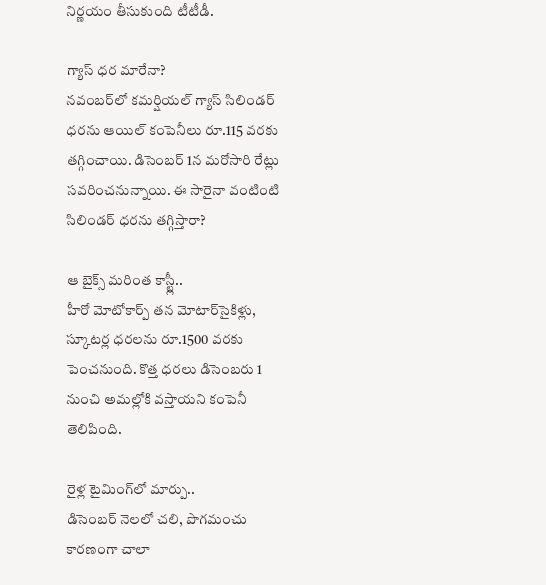నిర్ణయం తీసుకుంది టీటీడీ.

గ్యాస్ ధర మారేనా?
నవంబర్‌లో కమర్షియల్ గ్యాస్‌ సిలిండర్‌ ధరను ఆయిల్ కంపెనీలు రూ.115 వరకు తగ్గించాయి. డిసెంబర్‌ 1న మరోసారి రేట్లు సవరించనున్నాయి. ఈ సారైనా వంటింటి సిలిండర్‌ ధరను తగ్గిస్తారా?

ఆ బైక్స్ మరింత కాస్ట్లీ..
హీరో మోటోకార్ప్‌ తన మోటార్‌సైకిళ్లు, స్కూటర్ల ధరలను రూ.1500 వరకు పెంచనుంది. కొత్త ధరలు డిసెంబరు 1 నుంచి అమల్లోకి వస్తాయని కంపెనీ తెలిపింది.

రైళ్ల టైమింగ్‌లో మార్పు..
డిసెంబర్ నెలలో చలి, పొగమంచు కారణంగా చాలా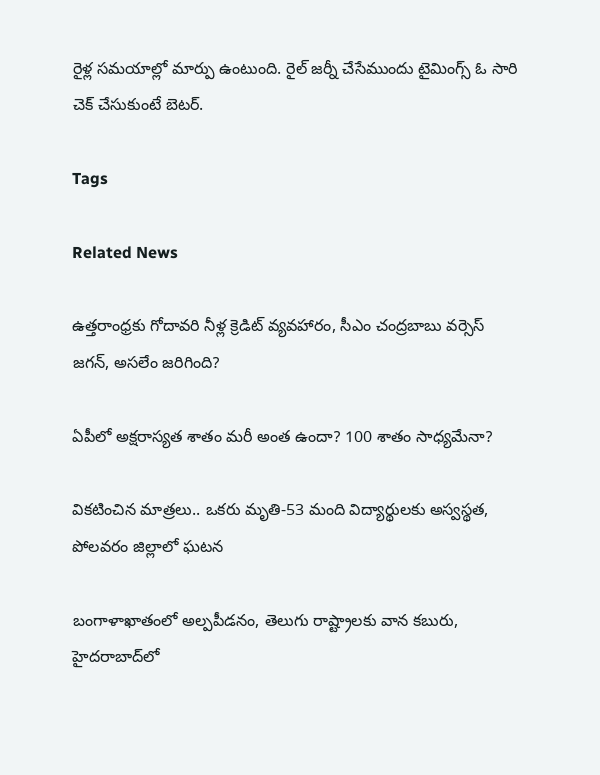రైళ్ల సమయాల్లో మార్పు ఉంటుంది. రైల్ జర్నీ చేసేముందు టైమింగ్స్ ఓ సారి చెక్ చేసుకుంటే బెటర్.

Tags

Related News

ఉత్తరాంధ్రకు గోదావరి నీళ్ల క్రెడిట్ వ్యవహారం, సీఎం చంద్రబాబు వర్సెస్ జగన్, అసలేం జరిగింది?

ఏపీలో అక్షరాస్యత శాతం మరీ అంత ఉందా? 100 శాతం సాధ్యమేనా?

వికటించిన మాత్రలు.. ఒకరు మృతి-53 మంది విద్యార్థులకు అస్వస్థత, పోలవరం జిల్లాలో ఘటన

బంగాళాఖాతంలో అల్పపీడనం, తెలుగు రాష్ట్రాలకు వాన కబురు, హైదరాబాద్‌లో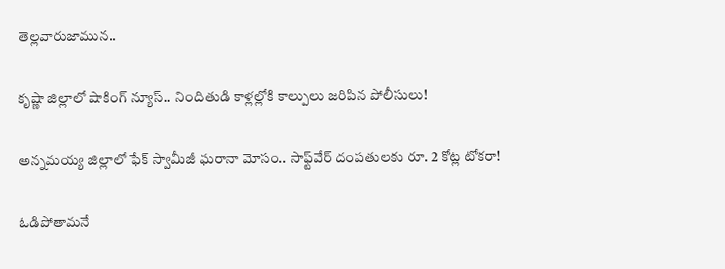తెల్లవారుజామున..

కృష్ణా జిల్లాలో షాకింగ్ న్యూస్.. నిందితుడి కాళ్లల్లోకి కాల్పులు జరిపిన పోలీసులు!

అన్నమయ్య జిల్లాలో ఫేక్ స్వామీజీ ఘరానా మోసం.. సాఫ్ట్‌వేర్ దంపతులకు రూ. 2 కోట్ల టోకరా!

ఓడిపోతామనే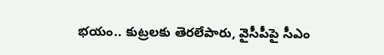భయం.. కుట్రలకు తెరలేపారు, వైసీపీపై సీఎం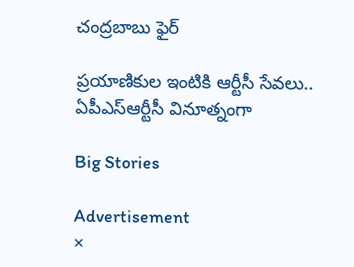చంద్రబాబు ఫైర్

ప్రయాణికుల ఇంటికి ఆర్టీసీ సేవలు.. ఏపీఎస్ఆర్టీసీ వినూత్నంగా

Big Stories

Advertisement
×